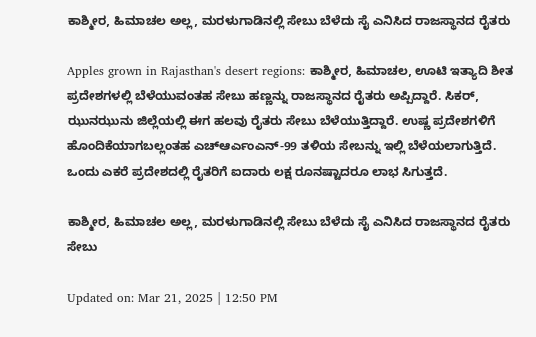ಕಾಶ್ಮೀರ, ಹಿಮಾಚಲ ಅಲ್ಲ, ಮರಳುಗಾಡಿನಲ್ಲಿ ಸೇಬು ಬೆಳೆದು ಸೈ ಎನಿಸಿದ ರಾಜಸ್ಥಾನದ ರೈತರು

Apples grown in Rajasthan's desert regions: ಕಾಶ್ಮೀರ, ಹಿಮಾಚಲ, ಊಟಿ ಇತ್ಯಾದಿ ಶೀತ ಪ್ರದೇಶಗಳಲ್ಲಿ ಬೆಳೆಯುವಂತಹ ಸೇಬು ಹಣ್ಣನ್ನು ರಾಜಸ್ಥಾನದ ರೈತರು ಅಪ್ಪಿದ್ದಾರೆ. ಸಿಕರ್, ಝುನಝುನು ಜಿಲ್ಲೆಯಲ್ಲಿ ಈಗ ಹಲವು ರೈತರು ಸೇಬು ಬೆಳೆಯುತ್ತಿದ್ದಾರೆ. ಉಷ್ಣ ಪ್ರದೇಶಗಳಿಗೆ ಹೊಂದಿಕೆಯಾಗಬಲ್ಲಂತಹ ಎಚ್ಆರ್ಎಂಎನ್-99 ತಳಿಯ ಸೇಬನ್ನು ಇಲ್ಲಿ ಬೆಳೆಯಲಾಗುತ್ತಿದೆ. ಒಂದು ಎಕರೆ ಪ್ರದೇಶದಲ್ಲಿ ರೈತರಿಗೆ ಐದಾರು ಲಕ್ಷ ರೂನಷ್ಟಾದರೂ ಲಾಭ ಸಿಗುತ್ತದೆ.

ಕಾಶ್ಮೀರ, ಹಿಮಾಚಲ ಅಲ್ಲ, ಮರಳುಗಾಡಿನಲ್ಲಿ ಸೇಬು ಬೆಳೆದು ಸೈ ಎನಿಸಿದ ರಾಜಸ್ಥಾನದ ರೈತರು
ಸೇಬು

Updated on: Mar 21, 2025 | 12:50 PM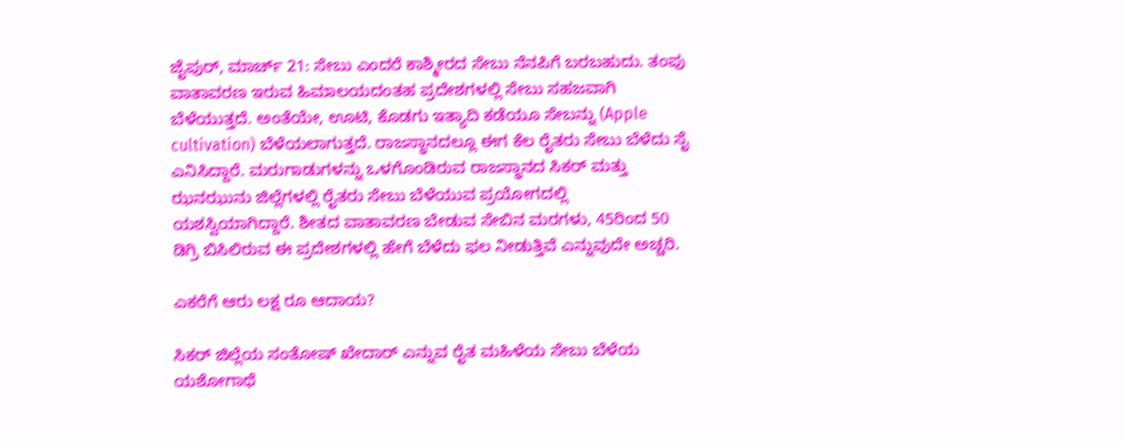ಜೈಪುರ್, ಮಾರ್ಚ್ 21: ಸೇಬು ಎಂದರೆ ಕಾಶ್ಮೀರದ ಸೇಬು ನೆನಪಿಗೆ ಬರಬಹುದು. ತಂಪು ವಾತಾವರಣ ಇರುವ ಹಿಮಾಲಯದಂತಹ ಪ್ರದೇಶಗಳಲ್ಲಿ ಸೇಬು ಸಹಜವಾಗಿ ಬೆಳೆಯುತ್ತದೆ. ಅಂತೆಯೇ, ಊಟಿ, ಕೊಡಗು ಇತ್ಯಾದಿ ಕಡೆಯೂ ಸೇಬನ್ನು (Apple cultivation) ಬೆಳೆಯಲಾಗುತ್ತದೆ. ರಾಜಸ್ಥಾನದಲ್ಲೂ ಈಗ ಕೆಲ ರೈತರು ಸೇಬು ಬೆಳೆದು ಸೈ ಎನಿಸಿದ್ದಾರೆ. ಮರುಗಾಡುಗಳನ್ನು ಒಳಗೊಂಡಿರುವ ರಾಜಸ್ಥಾನದ ಸಿಕರ್ ಮತ್ತು ಝನಝುನು ಜಿಲ್ಲೆಗಳಲ್ಲಿ ರೈತರು ಸೇಬು ಬೆಳೆಯುವ ಪ್ರಯೋಗದಲ್ಲಿ ಯಶಸ್ವಿಯಾಗಿದ್ದಾರೆ. ಶೀತದ ವಾತಾವರಣ ಬೇಡುವ ಸೇಬಿನ ಮರಗಳು, 45ರಿಂದ 50 ಡಿಗ್ರಿ ಬಿಸಿಲಿರುವ ಈ ಪ್ರದೇಶಗಳಲ್ಲಿ ಹೇಗೆ ಬೆಳೆದು ಫಲ ನೀಡುತ್ತಿವೆ ಎನ್ನುವುದೇ ಅಚ್ಚರಿ.

ಎಕರೆಗೆ ಆರು ಲಕ್ಷ ರೂ ಆದಾಯ?

ಸಿಕರ್ ಜಿಲ್ಲೆಯ ಸಂತೋಷ್ ಖೇದಾರ್ ಎನ್ನುವ ರೈತ ಮಹಿಳೆಯ ಸೇಬು ಬೆಳೆಯ ಯಶೋಗಾಥೆ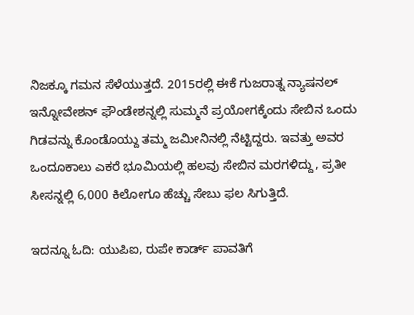ನಿಜಕ್ಕೂ ಗಮನ ಸೆಳೆಯುತ್ತದೆ. 2015ರಲ್ಲಿ ಈಕೆ ಗುಜರಾತ್ನ ನ್ಯಾಷನಲ್ ಇನ್ನೋವೇಶನ್ ಫೌಂಡೇಶನ್ನಲ್ಲಿ ಸುಮ್ಮನೆ ಪ್ರಯೋಗಕ್ಕೆಂದು ಸೇಬಿನ ಒಂದು ಗಿಡವನ್ನು ಕೊಂಡೊಯ್ದು ತಮ್ಮ ಜಮೀನಿನಲ್ಲಿ ನೆಟ್ಟಿದ್ದರು. ಇವತ್ತು ಅವರ ಒಂದೂಕಾಲು ಎಕರೆ ಭೂಮಿಯಲ್ಲಿ ಹಲವು ಸೇಬಿನ ಮರಗಳಿದ್ದು, ಪ್ರತೀ ಸೀಸನ್ನಲ್ಲಿ 6,000 ಕಿಲೋಗೂ ಹೆಚ್ಚು ಸೇಬು ಫಲ ಸಿಗುತ್ತಿದೆ.

ಇದನ್ನೂ ಓದಿ: ಯುಪಿಐ, ರುಪೇ ಕಾರ್ಡ್ ಪಾವತಿಗೆ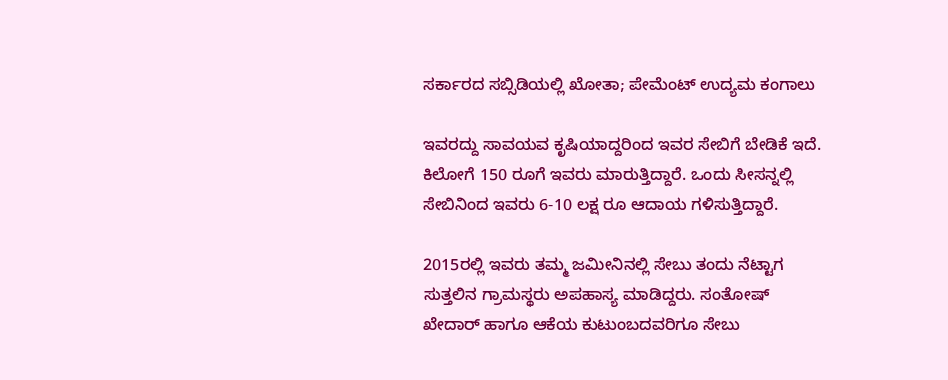ಸರ್ಕಾರದ ಸಬ್ಸಿಡಿಯಲ್ಲಿ ಖೋತಾ; ಪೇಮೆಂಟ್ ಉದ್ಯಮ ಕಂಗಾಲು

ಇವರದ್ದು ಸಾವಯವ ಕೃಷಿಯಾದ್ದರಿಂದ ಇವರ ಸೇಬಿಗೆ ಬೇಡಿಕೆ ಇದೆ. ಕಿಲೋಗೆ 150 ರೂಗೆ ಇವರು ಮಾರುತ್ತಿದ್ದಾರೆ. ಒಂದು ಸೀಸನ್ನಲ್ಲಿ ಸೇಬಿನಿಂದ ಇವರು 6-10 ಲಕ್ಷ ರೂ ಆದಾಯ ಗಳಿಸುತ್ತಿದ್ದಾರೆ.

2015ರಲ್ಲಿ ಇವರು ತಮ್ಮ ಜಮೀನಿನಲ್ಲಿ ಸೇಬು ತಂದು ನೆಟ್ಟಾಗ ಸುತ್ತಲಿನ ಗ್ರಾಮಸ್ಥರು ಅಪಹಾಸ್ಯ ಮಾಡಿದ್ದರು. ಸಂತೋಷ್ ಖೇದಾರ್ ಹಾಗೂ ಆಕೆಯ ಕುಟುಂಬದವರಿಗೂ ಸೇಬು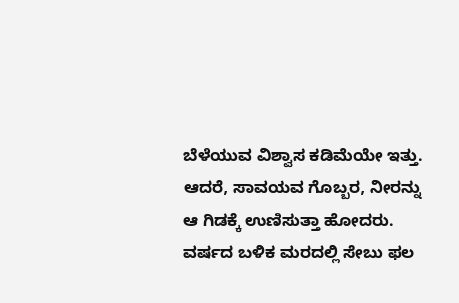ಬೆಳೆಯುವ ವಿಶ್ವಾಸ ಕಡಿಮೆಯೇ ಇತ್ತು. ಆದರೆ, ಸಾವಯವ ಗೊಬ್ಬರ, ನೀರನ್ನು ಆ ಗಿಡಕ್ಕೆ ಉಣಿಸುತ್ತಾ ಹೋದರು. ವರ್ಷದ ಬಳಿಕ ಮರದಲ್ಲಿ ಸೇಬು ಫಲ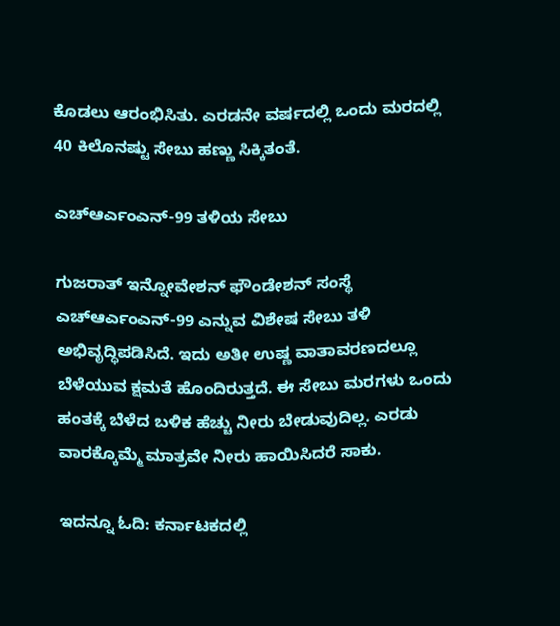ಕೊಡಲು ಆರಂಭಿಸಿತು. ಎರಡನೇ ವರ್ಷದಲ್ಲಿ ಒಂದು ಮರದಲ್ಲಿ 40 ಕಿಲೊನಷ್ಟು ಸೇಬು ಹಣ್ಣು ಸಿಕ್ಕಿತಂತೆ.

ಎಚ್ಆರ್ಎಂಎನ್-99 ತಳಿಯ ಸೇಬು

ಗುಜರಾತ್ ಇನ್ನೋವೇಶನ್ ಫೌಂಡೇಶನ್ ಸಂಸ್ಥೆ ಎಚ್ಆರ್ಎಂಎನ್-99 ಎನ್ನುವ ವಿಶೇಷ ಸೇಬು ತಳಿ ಅಭಿವೃದ್ಧಿಪಡಿಸಿದೆ. ಇದು ಅತೀ ಉಷ್ಣ ವಾತಾವರಣದಲ್ಲೂ ಬೆಳೆಯುವ ಕ್ಷಮತೆ ಹೊಂದಿರುತ್ತದೆ. ಈ ಸೇಬು ಮರಗಳು ಒಂದು ಹಂತಕ್ಕೆ ಬೆಳೆದ ಬಳಿಕ ಹೆಚ್ಚು ನೀರು ಬೇಡುವುದಿಲ್ಲ. ಎರಡು ವಾರಕ್ಕೊಮ್ಮೆ ಮಾತ್ರವೇ ನೀರು ಹಾಯಿಸಿದರೆ ಸಾಕು.

ಇದನ್ನೂ ಓದಿ: ಕರ್ನಾಟಕದಲ್ಲಿ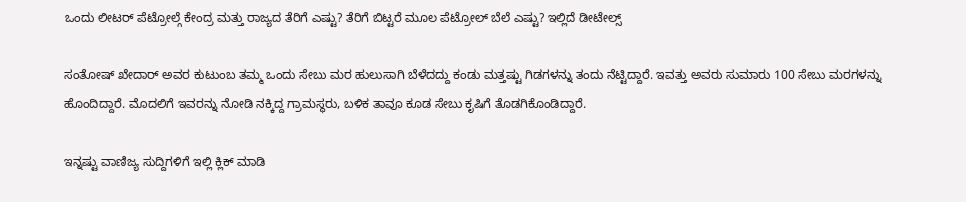ಒಂದು ಲೀಟರ್ ಪೆಟ್ರೋಲ್ಗೆ ಕೇಂದ್ರ ಮತ್ತು ರಾಜ್ಯದ ತೆರಿಗೆ ಎಷ್ಟು? ತೆರಿಗೆ ಬಿಟ್ಟರೆ ಮೂಲ ಪೆಟ್ರೋಲ್ ಬೆಲೆ ಎಷ್ಟು? ಇಲ್ಲಿದೆ ಡೀಟೇಲ್ಸ್

ಸಂತೋಷ್ ಖೇದಾರ್ ಅವರ ಕುಟುಂಬ ತಮ್ಮ ಒಂದು ಸೇಬು ಮರ ಹುಲುಸಾಗಿ ಬೆಳೆದದ್ದು ಕಂಡು ಮತ್ತಷ್ಟು ಗಿಡಗಳನ್ನು ತಂದು ನೆಟ್ಟಿದ್ದಾರೆ. ಇವತ್ತು ಅವರು ಸುಮಾರು 100 ಸೇಬು ಮರಗಳನ್ನು ಹೊಂದಿದ್ದಾರೆ. ಮೊದಲಿಗೆ ಇವರನ್ನು ನೋಡಿ ನಕ್ಕಿದ್ದ ಗ್ರಾಮಸ್ಥರು, ಬಳಿಕ ತಾವೂ ಕೂಡ ಸೇಬು ಕೃಷಿಗೆ ತೊಡಗಿಕೊಂಡಿದ್ದಾರೆ.

ಇನ್ನಷ್ಟು ವಾಣಿಜ್ಯ ಸುದ್ದಿಗಳಿಗೆ ಇಲ್ಲಿ ಕ್ಲಿಕ್ ಮಾಡಿ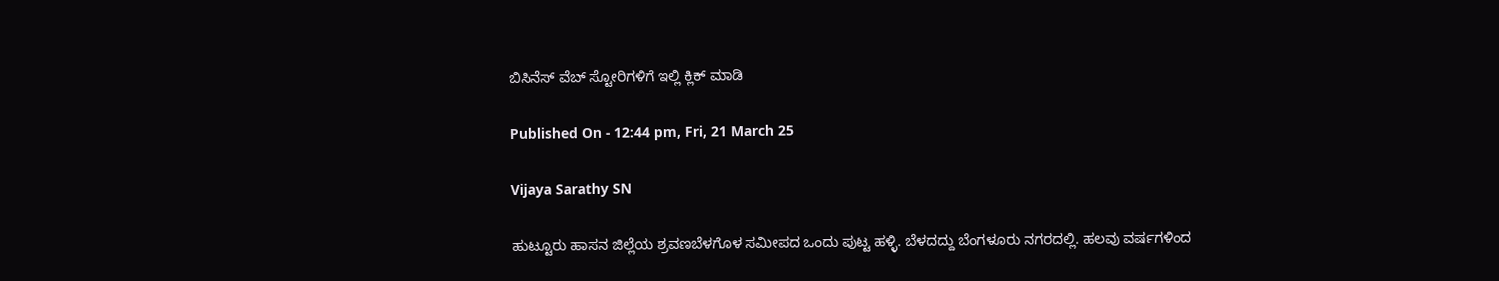ಬಿಸಿನೆಸ್ ವೆಬ್ ಸ್ಟೋರಿಗಳಿಗೆ ಇಲ್ಲಿ ಕ್ಲಿಕ್ ಮಾಡಿ

Published On - 12:44 pm, Fri, 21 March 25

Vijaya Sarathy SN

ಹುಟ್ಟೂರು ಹಾಸನ ಜಿಲ್ಲೆಯ ಶ್ರವಣಬೆಳಗೊಳ ಸಮೀಪದ ಒಂದು ಪುಟ್ಟ ಹಳ್ಳಿ. ಬೆಳದದ್ದು ಬೆಂಗಳೂರು ನಗರದಲ್ಲಿ. ಹಲವು ವರ್ಷಗಳಿಂದ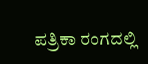ಪತ್ರಿಕಾ ರಂಗದಲ್ಲಿ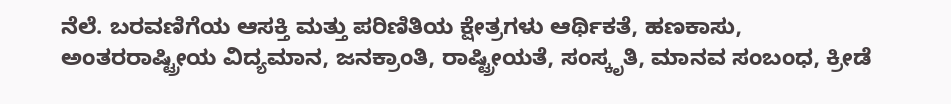ನೆಲೆ. ಬರವಣಿಗೆಯ ಆಸಕ್ತಿ ಮತ್ತು ಪರಿಣಿತಿಯ ಕ್ಷೇತ್ರಗಳು ಆರ್ಥಿಕತೆ, ಹಣಕಾಸು, ಅಂತರರಾಷ್ಟ್ರೀಯ ವಿದ್ಯಮಾನ, ಜನಕ್ರಾಂತಿ, ರಾಷ್ಟ್ರೀಯತೆ, ಸಂಸ್ಕೃತಿ, ಮಾನವ ಸಂಬಂಧ, ಕ್ರೀಡೆ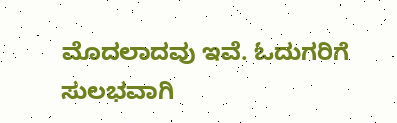ಮೊದಲಾದವು ಇವೆ. ಓದುಗರಿಗೆ ಸುಲಭವಾಗಿ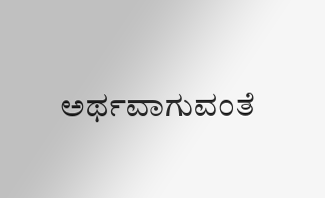ಅರ್ಥವಾಗುವಂತೆ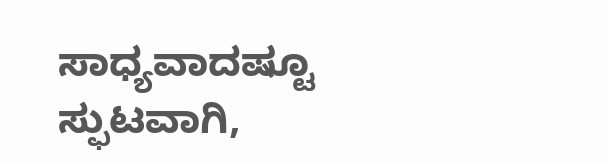ಸಾಧ್ಯವಾದಷ್ಟೂ ಸ್ಫುಟವಾಗಿ,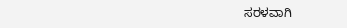ಸರಳವಾಗಿ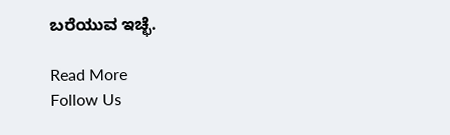ಬರೆಯುವ ಇಚ್ಛೆ.

Read More
Follow Us